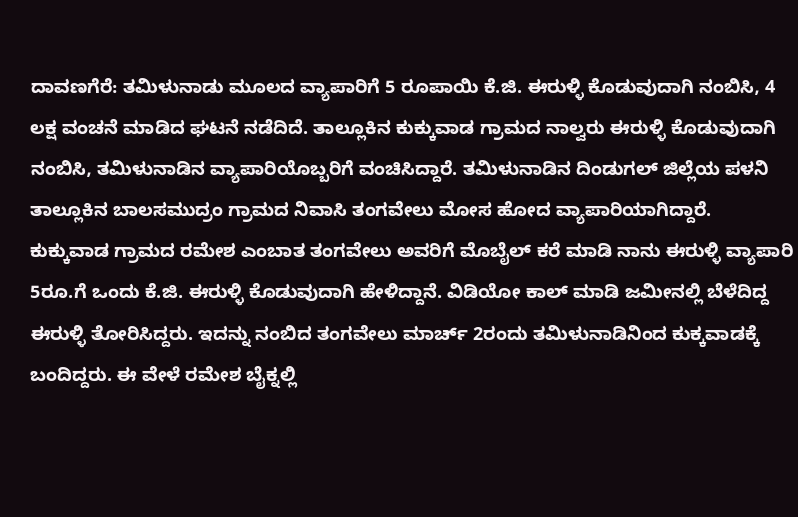ದಾವಣಗೆರೆ: ತಮಿಳುನಾಡು ಮೂಲದ ವ್ಯಾಪಾರಿಗೆ 5 ರೂಪಾಯಿ ಕೆ.ಜಿ. ಈರುಳ್ಳಿ ಕೊಡುವುದಾಗಿ ನಂಬಿಸಿ, 4 ಲಕ್ಷ ವಂಚನೆ ಮಾಡಿದ ಘಟನೆ ನಡೆದಿದೆ. ತಾಲ್ಲೂಕಿನ ಕುಕ್ಕುವಾಡ ಗ್ರಾಮದ ನಾಲ್ವರು ಈರುಳ್ಳಿ ಕೊಡುವುದಾಗಿ ನಂಬಿಸಿ, ತಮಿಳುನಾಡಿನ ವ್ಯಾಪಾರಿಯೊಬ್ಬರಿಗೆ ವಂಚಿಸಿದ್ದಾರೆ. ತಮಿಳುನಾಡಿನ ದಿಂಡುಗಲ್ ಜಿಲ್ಲೆಯ ಪಳನಿ ತಾಲ್ಲೂಕಿನ ಬಾಲಸಮುದ್ರಂ ಗ್ರಾಮದ ನಿವಾಸಿ ತಂಗವೇಲು ಮೋಸ ಹೋದ ವ್ಯಾಪಾರಿಯಾಗಿದ್ದಾರೆ.
ಕುಕ್ಕುವಾಡ ಗ್ರಾಮದ ರಮೇಶ ಎಂಬಾತ ತಂಗವೇಲು ಅವರಿಗೆ ಮೊಬೈಲ್ ಕರೆ ಮಾಡಿ ನಾನು ಈರುಳ್ಳಿ ವ್ಯಾಪಾರಿ 5ರೂ.ಗೆ ಒಂದು ಕೆ.ಜಿ. ಈರುಳ್ಳಿ ಕೊಡುವುದಾಗಿ ಹೇಳಿದ್ದಾನೆ. ವಿಡಿಯೋ ಕಾಲ್ ಮಾಡಿ ಜಮೀನಲ್ಲಿ ಬೆಳೆದಿದ್ದ ಈರುಳ್ಳಿ ತೋರಿಸಿದ್ದರು. ಇದನ್ನು ನಂಬಿದ ತಂಗವೇಲು ಮಾರ್ಚ್ 2ರಂದು ತಮಿಳುನಾಡಿನಿಂದ ಕುಕ್ಕವಾಡಕ್ಕೆ ಬಂದಿದ್ದರು. ಈ ವೇಳೆ ರಮೇಶ ಬೈಕ್ನಲ್ಲಿ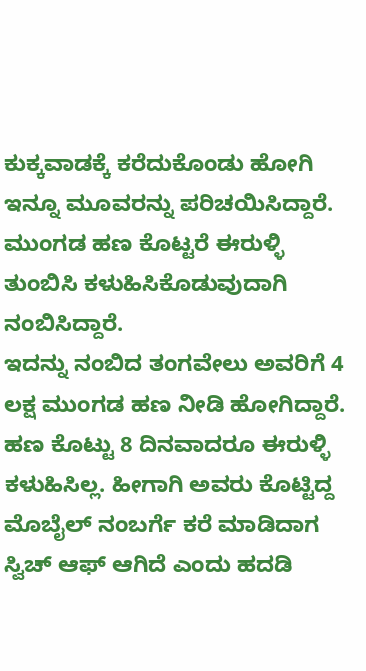ಕುಕ್ಕವಾಡಕ್ಕೆ ಕರೆದುಕೊಂಡು ಹೋಗಿ ಇನ್ನೂ ಮೂವರನ್ನು ಪರಿಚಯಿಸಿದ್ದಾರೆ. ಮುಂಗಡ ಹಣ ಕೊಟ್ಟರೆ ಈರುಳ್ಳಿ ತುಂಬಿಸಿ ಕಳುಹಿಸಿಕೊಡುವುದಾಗಿ ನಂಬಿಸಿದ್ದಾರೆ.
ಇದನ್ನು ನಂಬಿದ ತಂಗವೇಲು ಅವರಿಗೆ 4 ಲಕ್ಷ ಮುಂಗಡ ಹಣ ನೀಡಿ ಹೋಗಿದ್ದಾರೆ. ಹಣ ಕೊಟ್ಟು 8 ದಿನವಾದರೂ ಈರುಳ್ಳಿ ಕಳುಹಿಸಿಲ್ಲ. ಹೀಗಾಗಿ ಅವರು ಕೊಟ್ಟಿದ್ದ ಮೊಬೈಲ್ ನಂಬರ್ಗೆ ಕರೆ ಮಾಡಿದಾಗ ಸ್ವಿಚ್ ಆಫ್ ಆಗಿದೆ ಎಂದು ಹದಡಿ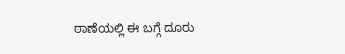ಠಾಣೆಯಲ್ಲಿ ಈ ಬಗ್ಗೆ ದೂರು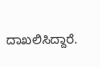ದಾಖಲಿಸಿದ್ದಾರೆ.